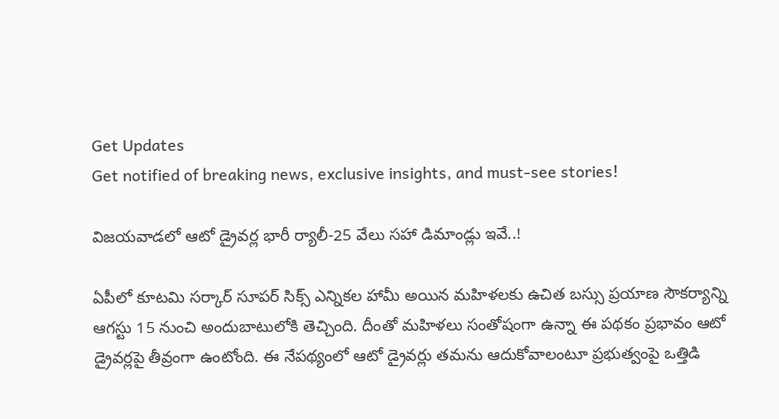Get Updates
Get notified of breaking news, exclusive insights, and must-see stories!

విజయవాడలో ఆటో డ్రైవర్ల భారీ ర్యాలీ-25 వేలు సహా డిమాండ్లు ఇవే..!

ఏపీలో కూటమి సర్కార్ సూపర్ సిక్స్ ఎన్నికల హామీ అయిన మహిళలకు ఉచిత బస్సు ప్రయాణ సౌకర్యాన్ని ఆగస్టు 15 నుంచి అందుబాటులోకి తెచ్చింది. దీంతో మహిళలు సంతోషంగా ఉన్నా ఈ పథకం ప్రభావం ఆటో డ్రైవర్లపై తీవ్రంగా ఉంటోంది. ఈ నేపథ్యంలో ఆటో డ్రైవర్లు తమను ఆదుకోవాలంటూ ప్రభుత్వంపై ఒత్తిడి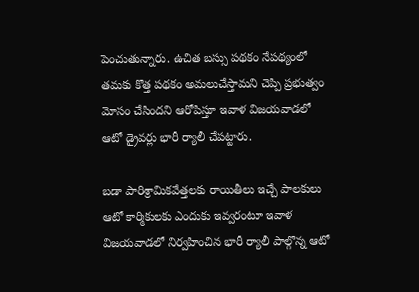పెంచుతున్నారు. ఉచిత బస్సు పథకం నేపథ్యంలో తమకు కొత్త పథకం అమలుచేస్తామని చెప్పి ప్రభుత్వం మోసం చేసిందని ఆరోపిస్తూ ఇవాళ విజయవాడలో ఆటో డ్రైవర్లు భారీ ర్యాలీ చేపట్టారు.

బడా పారిశ్రామికవేత్తలకు రాయితీలు ఇచ్చే పాలకులు ఆటో కార్మికులకు ఎందుకు ఇవ్వరంటూ ఇవాళ విజయవాడలో నిర్వహించిన భారీ ర్యాలీ పాల్గొన్న ఆటో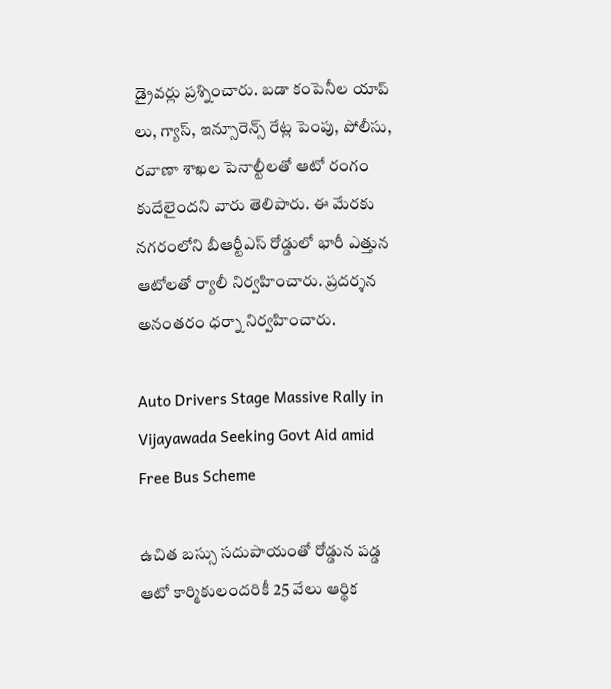డ్రైవర్లు ప్రశ్నించారు. బడా కంపెనీల యాప్ లు, గ్యాస్, ఇన్సూరెన్స్ రేట్ల పెంపు, పోలీసు, రవాణా శాఖల పెనాల్టీలతో ఆటో రంగం కుదేలైందని వారు తెలిపారు. ఈ మేరకు నగరంలోని బీఆర్టీఎస్ రోడ్డులో భారీ ఎత్తున ఆటోలతో ర్యాలీ నిర్వహించారు. ప్రదర్శన అనంతరం ధర్నా నిర్వహించారు.

Auto Drivers Stage Massive Rally in Vijayawada Seeking Govt Aid amid Free Bus Scheme

ఉచిత బస్సు సదుపాయంతో రోడ్డున పడ్డ ఆటో కార్మికులందరికీ 25 వేలు ఆర్థిక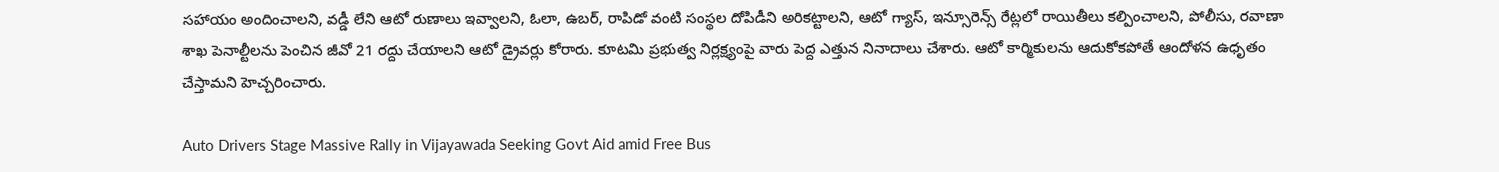సహాయం అందించాలని, వడ్డీ లేని ఆటో రుణాలు ఇవ్వాలని, ఓలా, ఉబర్, రాపిడో వంటి సంస్థల దోపిడీని అరికట్టాలని, ఆటో గ్యాస్, ఇన్సూరెన్స్ రేట్లలో రాయితీలు కల్పించాలని, పోలీసు, రవాణా శాఖ పెనాల్టీలను పెంచిన జీవో 21 రద్దు చేయాలని ఆటో డ్రైవర్లు కోరారు. కూటమి ప్రభుత్వ నిర్లక్ష్యంపై వారు పెద్ద ఎత్తున నినాదాలు చేశారు. ఆటో కార్మికులను ఆదుకోకపోతే ఆందోళన ఉధృతం చేస్తామని హెచ్చరించారు.

Auto Drivers Stage Massive Rally in Vijayawada Seeking Govt Aid amid Free Bus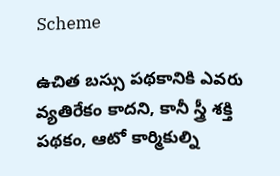Scheme

ఉచిత బస్సు పథకానికి ఎవరు వ్యతిరేకం కాదని, కానీ స్త్రీ శక్తి పథకం, ఆటో కార్మికుల్ని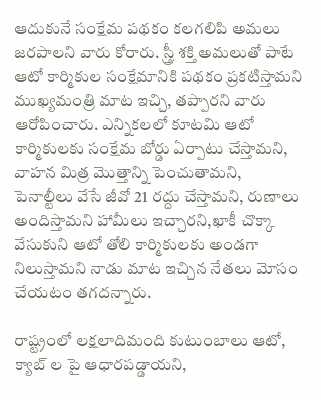ఆదుకునే సంక్షేమ పథకం కలగలిపి అమలు జరపాలని వారు కోరారు. స్త్రీ శక్తి అమలుతో పాటే ఆటో కార్మికుల సంక్షేమానికి పథకం ప్రకటిస్తామని ముఖ్యమంత్రి మాట ఇచ్చి, తప్పారని వారు ఆరోపించారు. ఎన్నికలలో కూటమి ఆటో కార్మికులకు సంక్షేమ బోర్డు ఏర్పాటు చేస్తామని, వాహన మిత్ర మొత్తాన్ని పెంచుతామని, పెనాల్టీలు వేసే జీవో 21 రద్దు చేస్తామని, రుణాలు అందిస్తామని హామీలు ఇచ్చారని,ఖాకీ చొక్కా వేసుకుని ఆటో తోలి కార్మికులకు అండగా నిలుస్తామని నాడు మాట ఇచ్చిన నేతలు మోసం చేయటం తగదన్నారు.

రాష్ట్రంలో లక్షలాదిమంది కుటుంబాలు ఆటో, క్యాబ్ ల పై ఆధారపడ్డాయని,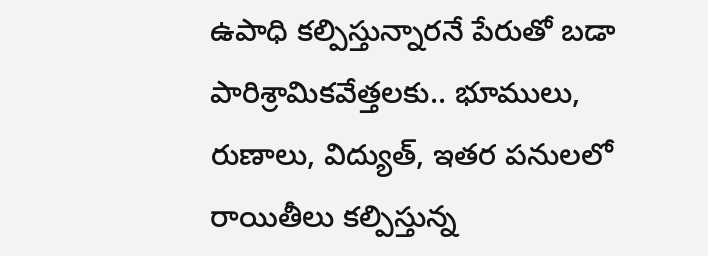ఉపాధి కల్పిస్తున్నారనే పేరుతో బడా పారిశ్రామికవేత్తలకు.. భూములు, రుణాలు, విద్యుత్, ఇతర పనులలో రాయితీలు కల్పిస్తున్న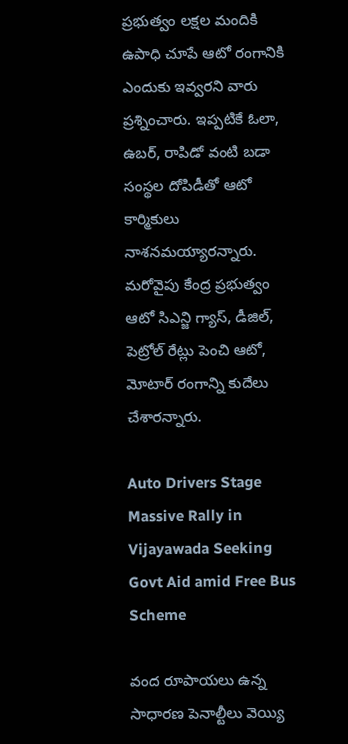ప్రభుత్వం లక్షల మందికి ఉపాధి చూపే ఆటో రంగానికి ఎందుకు ఇవ్వరని వారు ప్రశ్నించారు. ఇప్పటికే ఓలా, ఉబర్, రాపిడో వంటి బడా సంస్థల దోపిడీతో ఆటో కార్మికులు నాశనమయ్యారన్నారు. మరోవైపు కేంద్ర ప్రభుత్వం ఆటో సిఎన్జి గ్యాస్, డీజిల్, పెట్రోల్ రేట్లు పెంచి ఆటో, మోటార్ రంగాన్ని కుదేలు చేశారన్నారు.

Auto Drivers Stage Massive Rally in Vijayawada Seeking Govt Aid amid Free Bus Scheme

వంద రూపాయలు ఉన్న సాధారణ పెనాల్టీలు వెయ్యి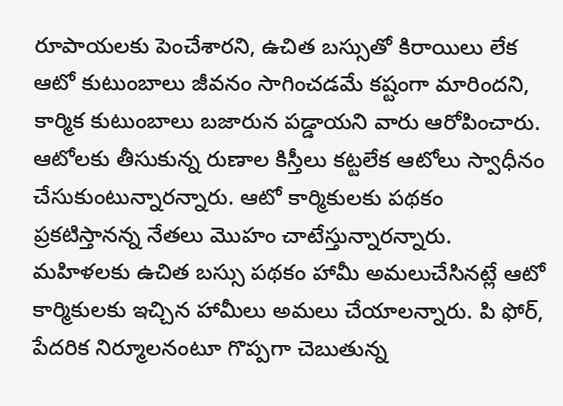రూపాయలకు పెంచేశారని, ఉచిత బస్సుతో కిరాయిలు లేక ఆటో కుటుంబాలు జీవనం సాగించడమే కష్టంగా మారిందని, కార్మిక కుటుంబాలు బజారున పడ్డాయని వారు ఆరోపించారు. ఆటోలకు తీసుకున్న రుణాల కిస్తీలు కట్టలేక ఆటోలు స్వాధీనం చేసుకుంటున్నారన్నారు. ఆటో కార్మికులకు పథకం ప్రకటిస్తానన్న నేతలు మొహం చాటేస్తున్నారన్నారు. మహిళలకు ఉచిత బస్సు పథకం హామీ అమలుచేసినట్లే ఆటో కార్మికులకు ఇచ్చిన హామీలు అమలు చేయాలన్నారు. పి ఫోర్, పేదరిక నిర్మూలనంటూ గొప్పగా చెబుతున్న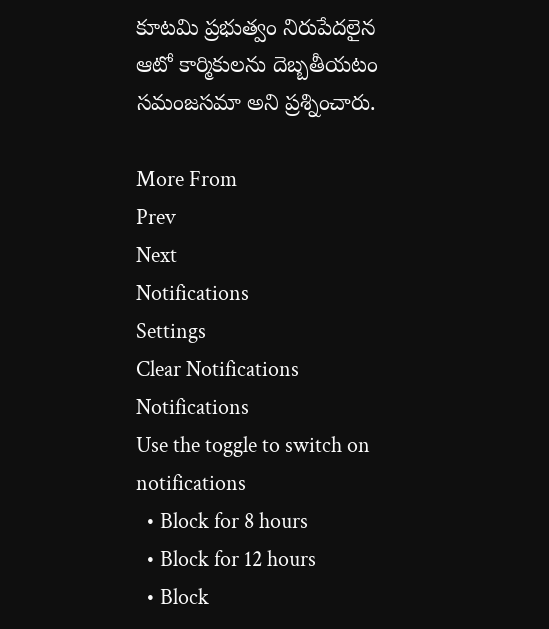కూటమి ప్రభుత్వం నిరుపేదలైన ఆటో కార్మికులను దెబ్బతీయటం సమంజసమా అని ప్రశ్నించారు.

More From
Prev
Next
Notifications
Settings
Clear Notifications
Notifications
Use the toggle to switch on notifications
  • Block for 8 hours
  • Block for 12 hours
  • Block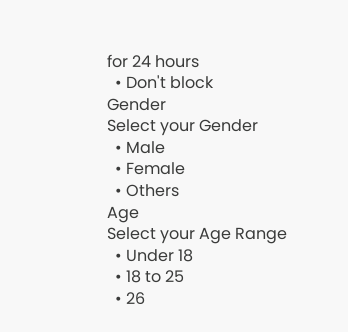for 24 hours
  • Don't block
Gender
Select your Gender
  • Male
  • Female
  • Others
Age
Select your Age Range
  • Under 18
  • 18 to 25
  • 26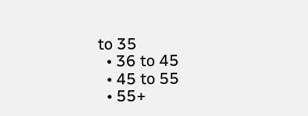to 35
  • 36 to 45
  • 45 to 55
  • 55+